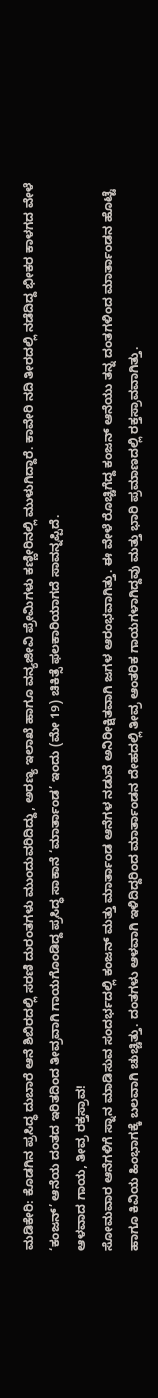ಮಡಿಕೇರಿ: ಕೊಡಗಿನ ಪ್ರಸಿದ್ಧ ದುಬಾರೆ ಆನೆ ಶಿಬಿರದಲ್ಲಿ ಸರಣಿ ದುರಂತಗಳು ಮುಂದುವರಿದಿದ್ದು, ಅರಣ್ಯ ಇಲಾಖೆ ಹಾಗೂ ವನ್ಯಜೀವಿ ಪ್ರೇಮಿಗಳು ಕಣ್ಣೀರಿನಲ್ಲಿ ಮುಳುಗಿದ್ದಾರೆ. ಕಾವೇರಿ ನದಿ ತೀರದಲ್ಲಿ ನಡೆದಿದ್ದ ಭೀಕರ ಕಾಳಗದ ವೇಳೆ ‘ಕಂಜನ್’ ಆನೆಯ ದಂತದ ಇರಿತದಿಂದ ತೀವ್ರವಾಗಿ ಗಾಯಗೊಂಡಿದ್ದ ಪ್ರಸಿದ್ಧ ಸಾಕಾನೆ ‘ಮಾರ್ತಾಂಡ’ ಇಂದು (ಮೇ 19) ಚಿಕಿತ್ಸೆ ಫಲಕಾರಿಯಾಗದೆ ಸಾವನ್ನಪ್ಪಿದೆ.
ಆಳವಾದ ಗಾಯ, ತೀವ್ರ ರಕ್ತಸ್ರಾವ!
ಸೋಮವಾರ ಆನೆಗಳಿಗೆ ಸ್ನಾನ ಮಾಡಿಸುವ ಸಂದರ್ಭದಲ್ಲಿ ಕಂಜನ್ ಮತ್ತು ಮಾರ್ತಾಂಡ ಆನೆಗಳ ನಡುವೆ ಅನಿರೀಕ್ಷಿತವಾಗಿ ಜಗಳ ಆರಂಭವಾಗಿತ್ತು. ಈ ವೇಳೆ ರೊಚ್ಚಿಗೆದ್ದ ಕಂಜನ್ ಆನೆಯು ತನ್ನ ದಂತಗಳಿಂದ ಮಾರ್ತಾಂಡನ ಹೊಟ್ಟೆ ಹಾಗೂ ಕಿವಿಯ ಹಿಂಭಾಗಕ್ಕೆ ಬಲವಾಗಿ ಚುಚ್ಚಿತ್ತು. ದಂತಗಳು ಆಳವಾಗಿ ಇಳಿದಿದ್ದರಿಂದ ಮಾರ್ತಾಂಡನ ದೇಹದಲ್ಲಿ ತೀವ್ರ ಆಂತರಿಕ ಗಾಯಗಳಾಗಿದ್ದವು ಮತ್ತು ಭಾರಿ ಪ್ರಮಾಣದಲ್ಲಿ ರಕ್ತಸ್ರಾವವಾಗಿತ್ತು.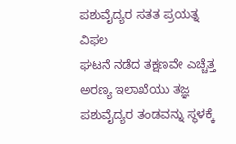ಪಶುವೈದ್ಯರ ಸತತ ಪ್ರಯತ್ನ ವಿಫಲ
ಘಟನೆ ನಡೆದ ತಕ್ಷಣವೇ ಎಚ್ಚೆತ್ತ ಅರಣ್ಯ ಇಲಾಖೆಯು ತಜ್ಞ ಪಶುವೈದ್ಯರ ತಂಡವನ್ನು ಸ್ಥಳಕ್ಕೆ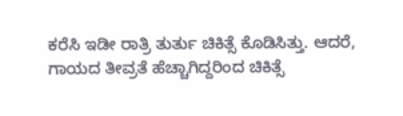ಕರೆಸಿ ಇಡೀ ರಾತ್ರಿ ತುರ್ತು ಚಿಕಿತ್ಸೆ ಕೊಡಿಸಿತ್ತು. ಆದರೆ, ಗಾಯದ ತೀವ್ರತೆ ಹೆಚ್ಚಾಗಿದ್ದರಿಂದ ಚಿಕಿತ್ಸೆ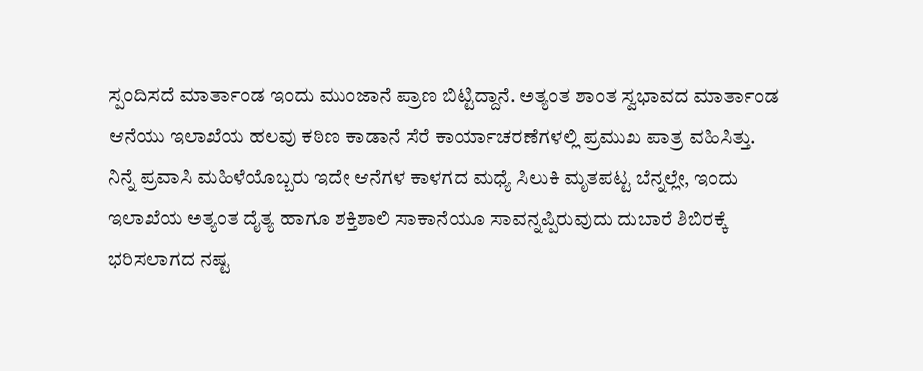ಸ್ಪಂದಿಸದೆ ಮಾರ್ತಾಂಡ ಇಂದು ಮುಂಜಾನೆ ಪ್ರಾಣ ಬಿಟ್ಟಿದ್ದಾನೆ. ಅತ್ಯಂತ ಶಾಂತ ಸ್ವಭಾವದ ಮಾರ್ತಾಂಡ ಆನೆಯು ಇಲಾಖೆಯ ಹಲವು ಕಠಿಣ ಕಾಡಾನೆ ಸೆರೆ ಕಾರ್ಯಾಚರಣೆಗಳಲ್ಲಿ ಪ್ರಮುಖ ಪಾತ್ರ ವಹಿಸಿತ್ತು.
ನಿನ್ನೆ ಪ್ರವಾಸಿ ಮಹಿಳೆಯೊಬ್ಬರು ಇದೇ ಆನೆಗಳ ಕಾಳಗದ ಮಧ್ಯೆ ಸಿಲುಕಿ ಮೃತಪಟ್ಟ ಬೆನ್ನಲ್ಲೇ, ಇಂದು ಇಲಾಖೆಯ ಅತ್ಯಂತ ದೈತ್ಯ ಹಾಗೂ ಶಕ್ತಿಶಾಲಿ ಸಾಕಾನೆಯೂ ಸಾವನ್ನಪ್ಪಿರುವುದು ದುಬಾರೆ ಶಿಬಿರಕ್ಕೆ ಭರಿಸಲಾಗದ ನಷ್ಟ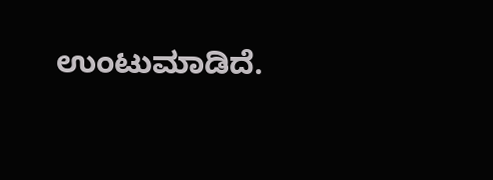ಉಂಟುಮಾಡಿದೆ.